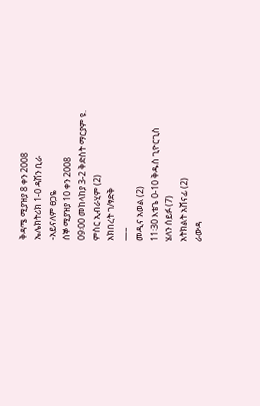ቅዳሜ ሚያዝያ 8 ቀን 2008
ኤሌክትሪክ 1-0 ዳሽን ቢራ
-አይናለም ፀጋዬ
ሰኞ ሚያዝያ 10 ቀን 2008
09፡00 መከላከያ 3-2 ቅድስት ማርያም ዩ.
ምስር ኢብራሂም (2)
አክበረት ገ/ፃድቅ
—–
መዲና አወል (2)
11፡30 እቴጌ 0-10 ቅዱስ ጊዮርጊስ
ሄለን ሰይፉ (7)
አትክልት አሸናፊ (2)
ራውዳ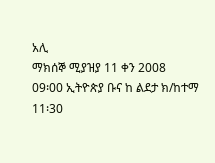አሊ
ማክሰኞ ሚያዝያ 11 ቀን 2008
09፡00 ኢትዮጵያ ቡና ከ ልደታ ክ/ከተማ
11፡30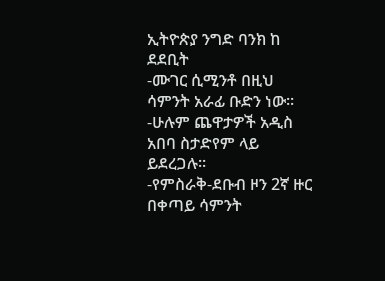ኢትዮጵያ ንግድ ባንክ ከ ደደቢት
-ሙገር ሲሚንቶ በዚህ ሳምንት አራፊ ቡድን ነው፡፡
-ሁሉም ጨዋታዎች አዲስ አበባ ስታድየም ላይ ይደረጋሉ፡፡
-የምስራቅ-ደቡብ ዞን 2ኛ ዙር በቀጣይ ሳምንት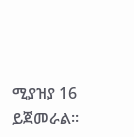ሚያዝያ 16 ይጀመራል፡፡